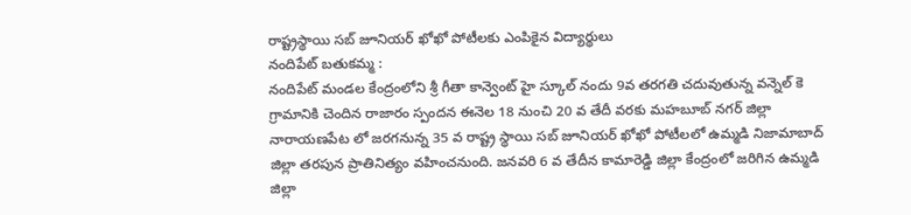రాష్ట్రస్థాయి సబ్ జూనియర్ ఖోఖో పోటీలకు ఎంపికైన విద్యార్థులు
నందిపేట్ బతుకమ్మ :
నందిపేట్ మండల కేంద్రంలోని శ్రీ గీతా కాన్వెంట్ హై స్కూల్ నందు 9వ తరగతి చదువుతున్న వన్నెల్ కె గ్రామానికి చెందిన రాజారం స్పందన ఈనెల 18 నుంచి 20 వ తేదీ వరకు మహబూబ్ నగర్ జిల్లా నారాయణపేట లో జరగనున్న 35 వ రాష్ట్ర స్థాయి సబ్ జూనియర్ ఖోఖో పోటీలలో ఉమ్మడి నిజామాబాద్ జిల్లా తరపున ప్రాతినిత్యం వహించనుంది. జనవరి 6 వ తేదీన కామారెడ్డి జిల్లా కేంద్రంలో జరిగిన ఉమ్మడి జిల్లా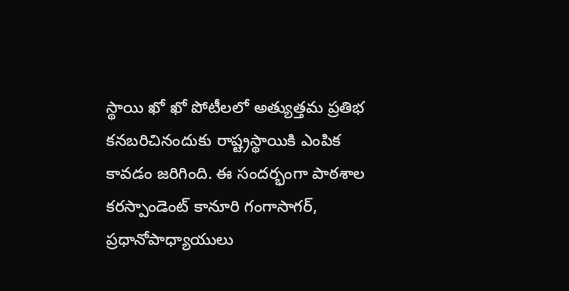స్థాయి ఖో ఖో పోటీలలో అత్యుత్తమ ప్రతిభ కనబరిచినందుకు రాష్ట్రస్థాయికి ఎంపిక కావడం జరిగింది. ఈ సందర్భంగా పాఠశాల కరస్పాండెంట్ కానూరి గంగాసాగర్, ప్రధానోపాధ్యాయులు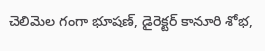చెలిమెల గంగా భూషణ్, డైరెక్టర్ కానూరి శోభ,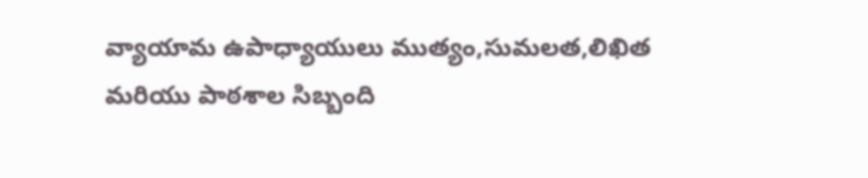వ్యాయామ ఉపాధ్యాయులు ముత్యం,సుమలత,లిఖిత మరియు పాఠశాల సిబ్బంది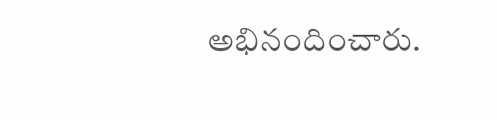అభినందించారు.